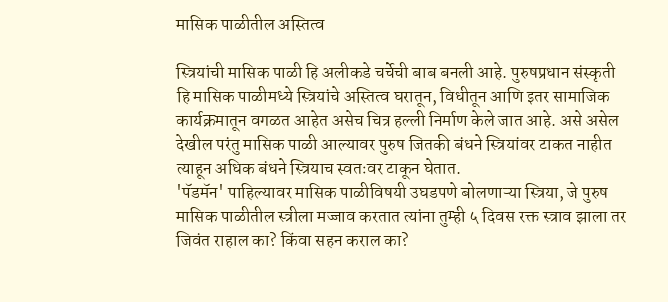मासिक पाळीतील अस्तित्व

स्त्रियांची मासिक पाळी हि अलीकडे चर्चेची बाब बनली आहे. पुरुषप्रधान संस्कृती हि मासिक पाळीमध्ये स्त्रियांचे अस्तित्व घरातून, विधीतून आणि इतर सामाजिक कार्यक्रमातून वगळत आहेत असेच चित्र हल्ली निर्माण केले जात आहे. असे असेल देखील परंतु मासिक पाळी आल्यावर पुरुष जितकी बंधने स्त्रियांवर टाकत नाहीत त्याहून अधिक बंधने स्त्रियाच स्वतःवर टाकून घेतात.
'पॅडमॅन' पाहिल्यावर मासिक पाळीविषयी उघडपणे बोलणाऱ्या स्त्रिया, जे पुरुष मासिक पाळीतील स्त्रीला मज्जाव करतात त्यांना तुम्ही ५ दिवस रक्त स्त्राव झाला तर जिवंत राहाल का? किंवा सहन कराल का?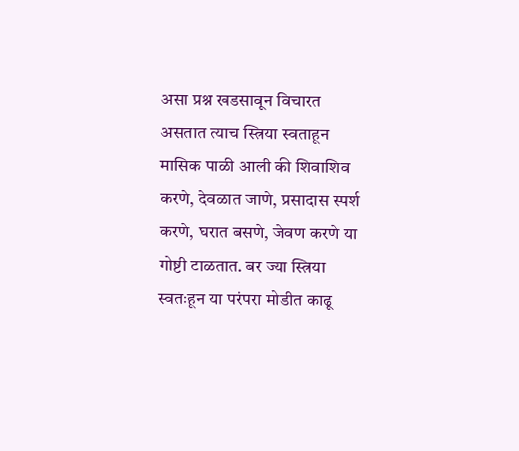असा प्रश्न खडसावून विचारत असतात त्याच स्त्रिया स्वताहून मासिक पाळी आली की शिवाशिव करणे, देवळात जाणे, प्रसादास स्पर्श करणे, घरात बसणे, जेवण करणे या गोष्टी टाळतात. बर ज्या स्त्रिया स्वतःहून या परंपरा मोडीत काढू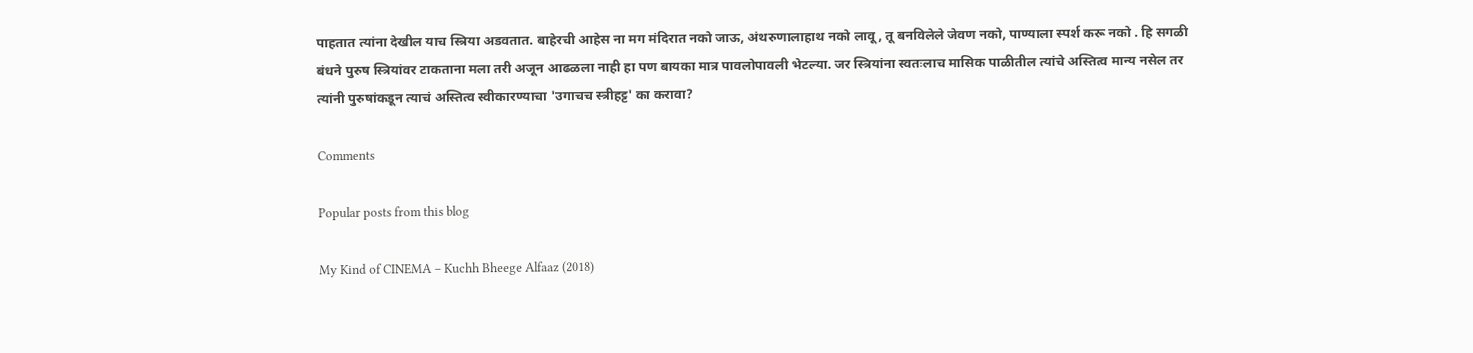पाहतात त्यांना देखील याच स्त्रिया अडवतात. बाहेरची आहेस ना मग मंदिरात नको जाऊ, अंथरुणालाहाथ नको लावू, तू बनविलेले जेवण नको, पाण्याला स्पर्श करू नको . हि सगळी बंधने पुरुष स्त्रियांवर टाकताना मला तरी अजून आढळला नाही हा पण बायका मात्र पावलोपावली भेटल्या. जर स्त्रियांना स्वतःलाच मासिक पाळीतील त्यांचे अस्तित्व मान्य नसेल तर त्यांनी पुरुषांकडून त्याचं अस्तित्व स्वीकारण्याचा 'उगाचच स्त्रीहट्ट' का करावा?

Comments

Popular posts from this blog

My Kind of CINEMA – Kuchh Bheege Alfaaz (2018)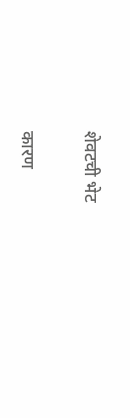शेवटची भेट

कारण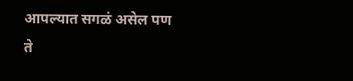आपल्यात सगळं असेल पण ते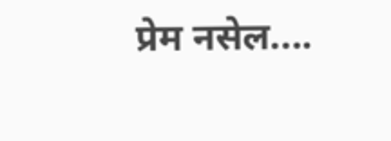प्रेम नसेल....